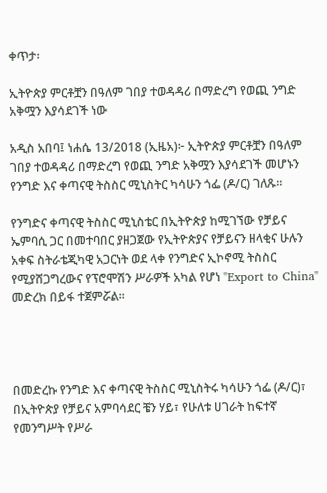ቀጥታ፡

ኢትዮጵያ ምርቶቿን በዓለም ገበያ ተወዳዳሪ በማድረግ የወጪ ንግድ አቅሟን እያሳደገች ነው

አዲስ አበባ፤ ነሐሴ 13/2018 (ኢዜአ)፦ ኢትዮጵያ ምርቶቿን በዓለም ገበያ ተወዳዳሪ በማድረግ የወጪ ንግድ አቅሟን እያሳደገች መሆኑን የንግድ እና ቀጣናዊ ትስስር ሚኒስትር ካሳሁን ጎፌ (ዶ/ር) ገለጹ።

የንግድና ቀጣናዊ ትስስር ሚኒስቴር በኢትዮጵያ ከሚገኘው የቻይና ኤምባሲ ጋር በመተባበር ያዘጋጀው የኢትዮጵያና የቻይናን ዘላቂና ሁሉን አቀፍ ስትራቴጂካዊ አጋርነት ወደ ላቀ የንግድና ኢኮኖሚ ትስስር የሚያሸጋግረውና የፕሮሞሽን ሥራዎች አካል የሆነ "Export to China" መድረክ በይፋ ተጀምሯል።




በመድረኩ የንግድ እና ቀጣናዊ ትስስር ሚኒስትሩ ካሳሁን ጎፌ (ዶ/ር)፣ በኢትዮጵያ የቻይና አምባሳደር ቼን ሃይ፣ የሁለቱ ሀገራት ከፍተኛ የመንግሥት የሥራ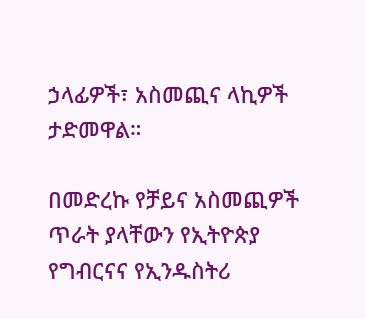ኃላፊዎች፣ አስመጪና ላኪዎች ታድመዋል።

በመድረኩ የቻይና አስመጪዎች ጥራት ያላቸውን የኢትዮጵያ የግብርናና የኢንዱስትሪ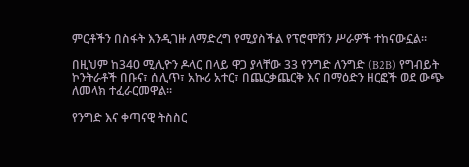ምርቶችን በስፋት እንዲገዙ ለማድረግ የሚያስችል የፕሮሞሽን ሥራዎች ተከናውኗል።

በዚህም ከ340 ሚሊዮን ዶላር በላይ ዋጋ ያላቸው 33 የንግድ ለንግድ (B2B) የግብይት ኮንትራቶች በቡና፣ ሰሊጥ፣ አኩሪ አተር፣ በጨርቃጨርቅ እና በማዕድን ዘርፎች ወደ ውጭ ለመላክ ተፈራርመዋል።

የንግድ እና ቀጣናዊ ትስስር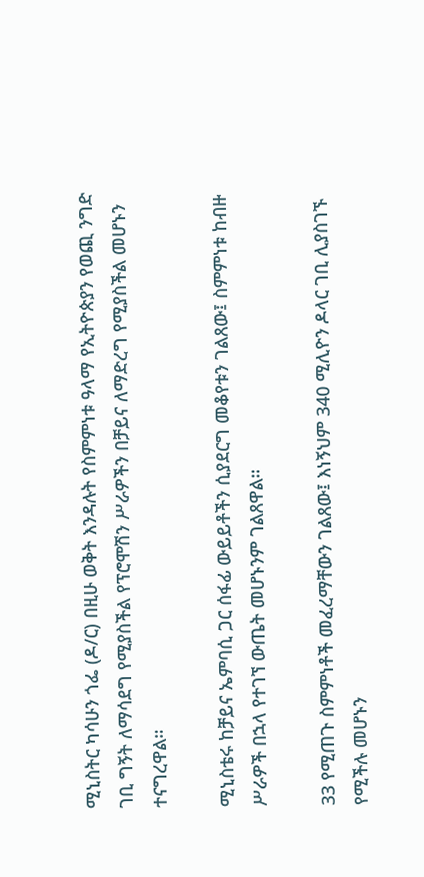ሚኒስትር ካሳሁን ጎፌ (ዶ/ር) በዚሁ ወቅት እንዳሉት የስምምነቱ ዓላማ የኢትዮጵያን የወጪ ንግድ ገቢ ግኝት ለማሳደግ የሚያስችል የፕሮሞሽን ሥራዎችን በቻይና ለማድረግ የሚያስችል መሆኑን ተናግረዋል።

ሚኒስቴሩ ከቻይና ኤምባሲ ጋር ሰፋፊ ውይይቶችን ሲያደርግ መቆየቱን ገልጸው፤ ስምምነቱ ከብዙ ሥራዎች በኋላ የተገኘ ውጤት መሆኑንም ገልጸዋል።

33 የሚጠጉ ስምምነቶች መፈረማቸውን ገልጸው፤ እነኝህም 340 ሚሊዮን ዶላር ገቢ ሊያስገኙ የሚችሉ መሆኑን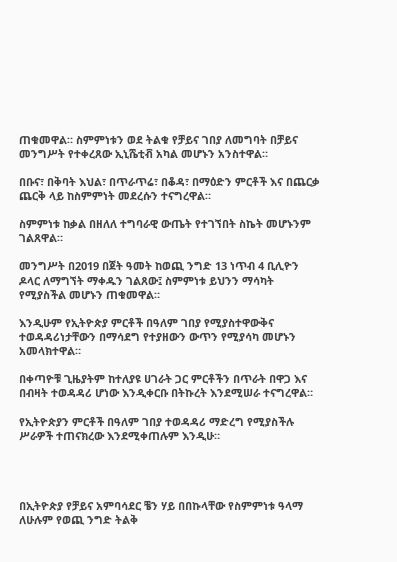ጠቁመዋል። ስምምነቱን ወደ ትልቁ የቻይና ገበያ ለመግባት በቻይና መንግሥት የተቀረጸው ኢኒሼቲቭ አካል መሆኑን አንስተዋል።

በቡና፣ በቅባት እህል፣ በጥራጥሬ፣ በቆዳ፣ በማዕድን ምርቶች እና በጨርቃ ጨርቅ ላይ ከስምምነት መደረሱን ተናግረዋል።

ስምምነቱ ከቃል በዘለለ ተግባራዊ ውጤት የተገኘበት ስኬት መሆኑንም ገልጸዋል።

መንግሥት በ2019 በጀት ዓመት ከወጪ ንግድ 13 ነጥብ 4 ቢሊዮን ዶላር ለማግኘት ማቀዱን ገልጸው፤ ስምምነቱ ይህንን ማሳካት የሚያስችል መሆኑን ጠቁመዋል።

እንዲሁም የኢትዮጵያ ምርቶች በዓለም ገበያ የሚያስተዋውቅና ተወዳዳሪነታቸውን በማሳደግ የተያዘውን ውጥን የሚያሳካ መሆኑን አመላክተዋል።

በቀጣዮቹ ጊዜያትም ከተለያዩ ሀገራት ጋር ምርቶችን በጥራት በዋጋ እና በብዛት ተወዳዳሪ ሆነው እንዲቀርቡ በትኩረት እንደሚሠራ ተናግረዋል።

የኢትዮጵያን ምርቶች በዓለም ገበያ ተወዳዳሪ ማድረግ የሚያስችሉ ሥራዎች ተጠናክረው እንደሚቀጠሉም እንዲሁ።




በኢትዮጵያ የቻይና አምባሳደር ቼን ሃይ በበኩላቸው የስምምነቱ ዓላማ ለሁሉም የወጪ ንግድ ትልቅ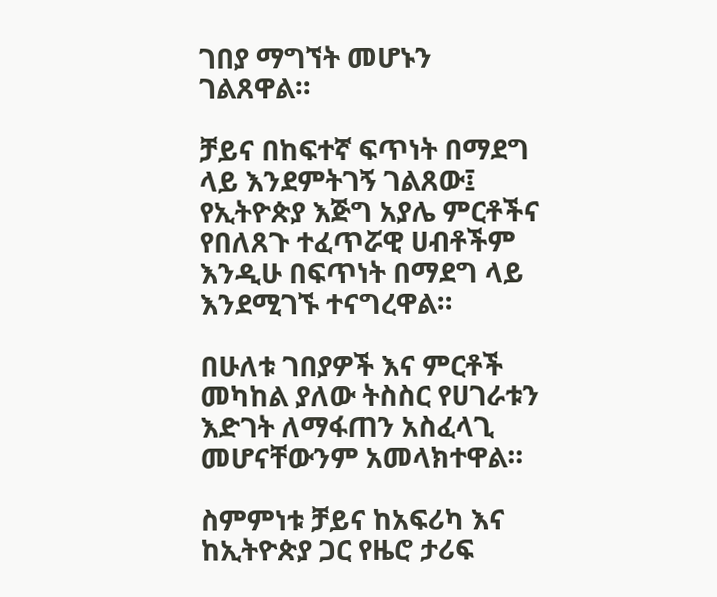ገበያ ማግኘት መሆኑን ገልጸዋል።

ቻይና በከፍተኛ ፍጥነት በማደግ ላይ እንደምትገኝ ገልጸው፤ የኢትዮጵያ እጅግ አያሌ ምርቶችና የበለጸጉ ተፈጥሯዊ ሀብቶችም እንዲሁ በፍጥነት በማደግ ላይ እንደሚገኙ ተናግረዋል።

በሁለቱ ገበያዎች እና ምርቶች መካከል ያለው ትስስር የሀገራቱን እድገት ለማፋጠን አስፈላጊ መሆናቸውንም አመላክተዋል።

ስምምነቱ ቻይና ከአፍሪካ እና ከኢትዮጵያ ጋር የዜሮ ታሪፍ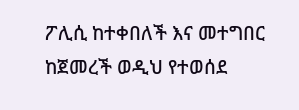ፖሊሲ ከተቀበለች እና መተግበር ከጀመረች ወዲህ የተወሰደ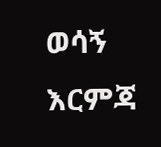ወሳኝ እርምጃ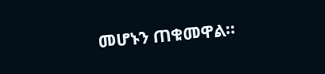መሆኑን ጠቁመዋል።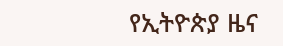የኢትዮጵያ ዜና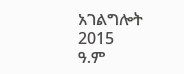አገልግሎት
2015
ዓ.ም